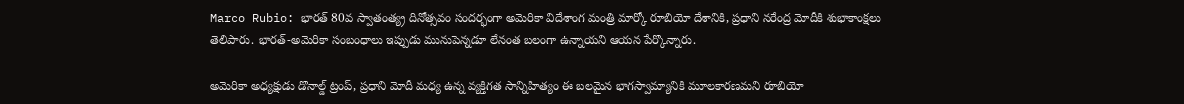Marco Rubio: భారత్ 80వ స్వాతంత్య్ర దినోత్సవం సందర్భంగా అమెరికా విదేశాంగ మంత్రి మార్కో రూబియో దేశానికి, ప్రధాని నరేంద్ర మోదీకి శుభాకాంక్షలు తెలిపారు. భారత్‌-అమెరికా సంబంధాలు ఇప్పుడు మునుపెన్నడూ లేనంత బలంగా ఉన్నాయని ఆయన పేర్కొన్నారు.

అమెరికా అధ్యక్షుడు డొనాల్డ్ ట్రంప్, ప్రధాని మోదీ మధ్య ఉన్న వ్యక్తిగత సాన్నిహిత్యం ఈ బలమైన భాగస్వామ్యానికి మూలకారణమని రూబియో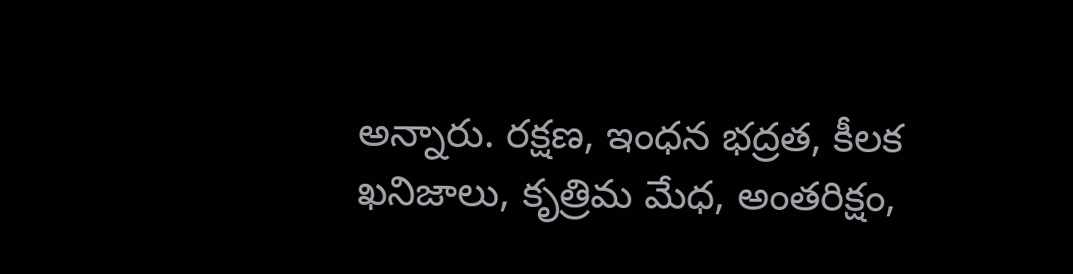అన్నారు. రక్షణ, ఇంధన భద్రత, కీలక ఖనిజాలు, కృత్రిమ మేధ, అంతరిక్షం,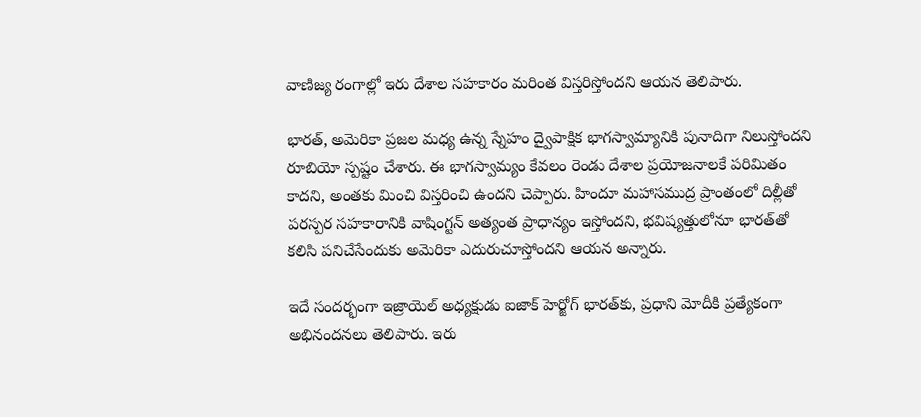వాణిజ్య రంగాల్లో ఇరు దేశాల సహకారం మరింత విస్తరిస్తోందని ఆయన తెలిపారు.

భారత్, అమెరికా ప్రజల మధ్య ఉన్న స్నేహం ద్వైపాక్షిక భాగస్వామ్యానికి పునాదిగా నిలుస్తోందని రూబియో స్పష్టం చేశారు. ఈ భాగస్వామ్యం కేవలం రెండు దేశాల ప్రయోజనాలకే పరిమితం కాదని, అంతకు మించి విస్తరించి ఉందని చెప్పారు. హిందూ మహాసముద్ర ప్రాంతంలో దిల్లీతో పరస్పర సహకారానికి వాషింగ్టన్ అత్యంత ప్రాధాన్యం ఇస్తోందని, భవిష్యత్తులోనూ భారత్‌తో కలిసి పనిచేసేందుకు అమెరికా ఎదురుచూస్తోందని ఆయన అన్నారు.

ఇదే సందర్భంగా ఇజ్రాయెల్ అధ్యక్షుడు ఐజాక్ హెర్జోగ్ భారత్‌కు, ప్రధాని మోదీకి ప్రత్యేకంగా అభినందనలు తెలిపారు. ఇరు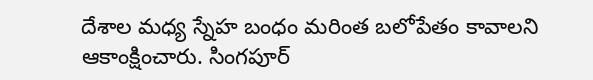దేశాల మధ్య స్నేహ బంధం మరింత బలోపేతం కావాలని ఆకాంక్షించారు. సింగపూర్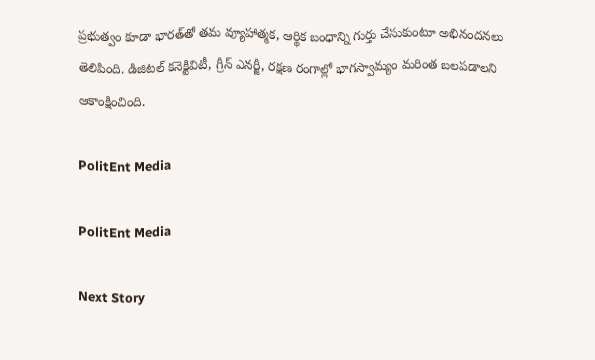ప్రభుత్వం కూడా భారత్‌తో తమ వ్యూహాత్మక, ఆర్థిక బంధాన్ని గుర్తు చేసుకుంటూ అభినందనలు తెలిపింది. డిజిటల్ కనెక్టివిటీ, గ్రీన్ ఎనర్జీ, రక్షణ రంగాల్లో భాగస్వామ్యం మరింత బలపడాలని ఆకాంక్షించింది.

PolitEnt Media

PolitEnt Media

Next Story